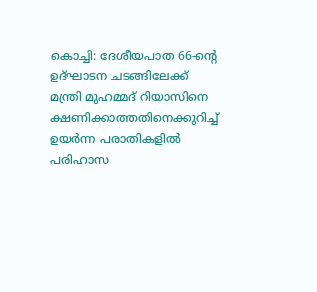കൊച്ചി: ദേശീയപാത 66-ന്റെ ഉദ്ഘാടന ചടങ്ങിലേക്ക് മന്ത്രി മുഹമ്മദ് റിയാസിനെ ക്ഷണിക്കാത്തതിനെക്കുറിച്ച് ഉയർന്ന പരാതികളിൽ പരിഹാസ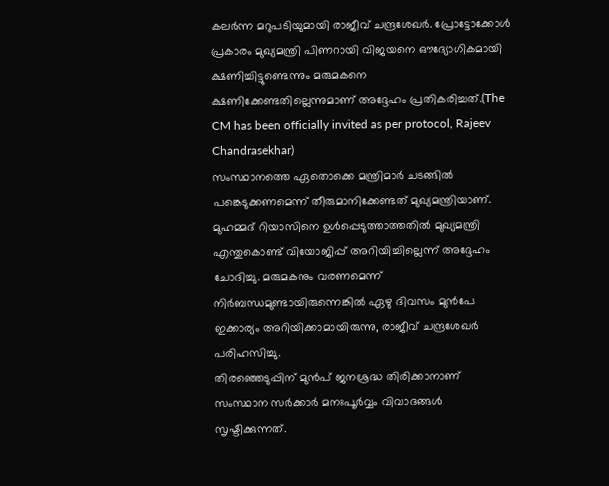കലർന്ന മറുപടിയുമായി രാജീവ് ചന്ദ്രശേഖർ. പ്രോട്ടോക്കോൾ പ്രകാരം മുഖ്യമന്ത്രി പിണറായി വിജയനെ ഔദ്യോഗികമായി ക്ഷണിച്ചിട്ടുണ്ടെന്നും മരുമകനെ ക്ഷണിക്കേണ്ടതില്ലെന്നുമാണ് അദ്ദേഹം പ്രതികരിച്ചത്.(The CM has been officially invited as per protocol, Rajeev Chandrasekhar)
സംസ്ഥാനത്തെ ഏതൊക്കെ മന്ത്രിമാർ ചടങ്ങിൽ പങ്കെടുക്കണമെന്ന് തീരുമാനിക്കേണ്ടത് മുഖ്യമന്ത്രിയാണ്. മുഹമ്മദ് റിയാസിനെ ഉൾപ്പെടുത്താത്തതിൽ മുഖ്യമന്ത്രി എന്തുകൊണ്ട് വിയോജിപ്പ് അറിയിച്ചില്ലെന്ന് അദ്ദേഹം ചോദിച്ചു. മരുമകനും വരണമെന്ന് നിർബന്ധമുണ്ടായിരുന്നെങ്കിൽ ഏഴു ദിവസം മുൻപേ ഇക്കാര്യം അറിയിക്കാമായിരുന്നു, രാജീവ് ചന്ദ്രശേഖർ പരിഹസിച്ചു.
തിരഞ്ഞെടുപ്പിന് മുൻപ് ജനശ്രദ്ധ തിരിക്കാനാണ് സംസ്ഥാന സർക്കാർ മനഃപൂർവ്വം വിവാദങ്ങൾ സൃഷ്ടിക്കുന്നത്.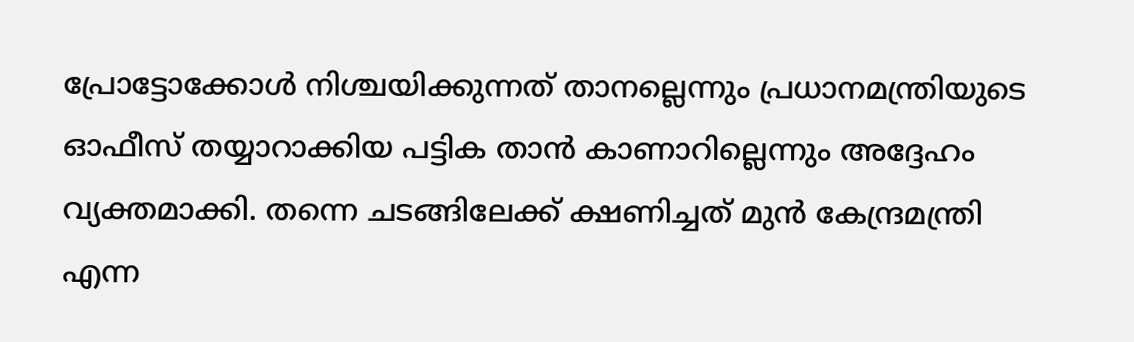പ്രോട്ടോക്കോൾ നിശ്ചയിക്കുന്നത് താനല്ലെന്നും പ്രധാനമന്ത്രിയുടെ ഓഫീസ് തയ്യാറാക്കിയ പട്ടിക താൻ കാണാറില്ലെന്നും അദ്ദേഹം വ്യക്തമാക്കി. തന്നെ ചടങ്ങിലേക്ക് ക്ഷണിച്ചത് മുൻ കേന്ദ്രമന്ത്രി എന്ന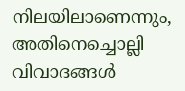നിലയിലാണെന്നും, അതിനെച്ചൊല്ലി വിവാദങ്ങൾ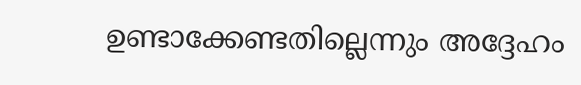ഉണ്ടാക്കേണ്ടതില്ലെന്നും അദ്ദേഹം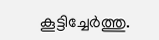കൂട്ടിച്ചേർത്തു.